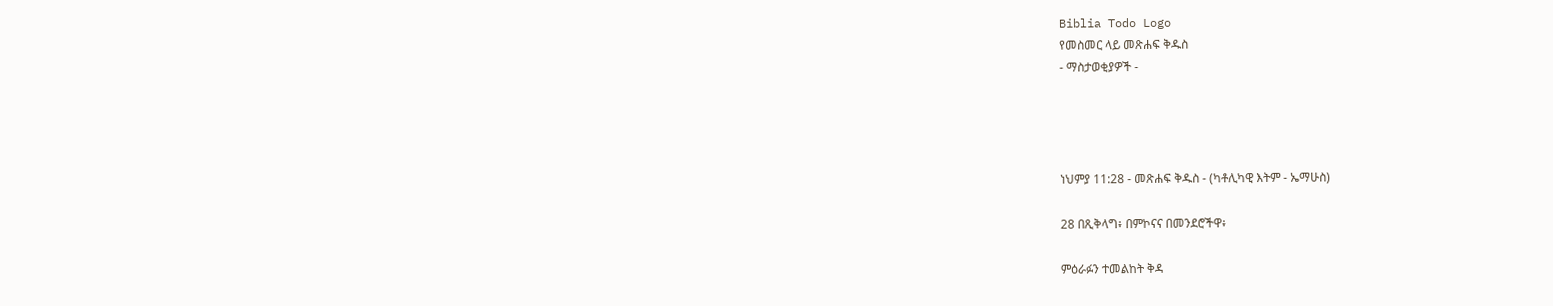Biblia Todo Logo
የመስመር ላይ መጽሐፍ ቅዱስ
- ማስታወቂያዎች -




ነህምያ 11:28 - መጽሐፍ ቅዱስ - (ካቶሊካዊ እትም - ኤማሁስ)

28 በጺቅላግ፥ በምኮናና በመንደሮችዋ፥

ምዕራፉን ተመልከት ቅዳ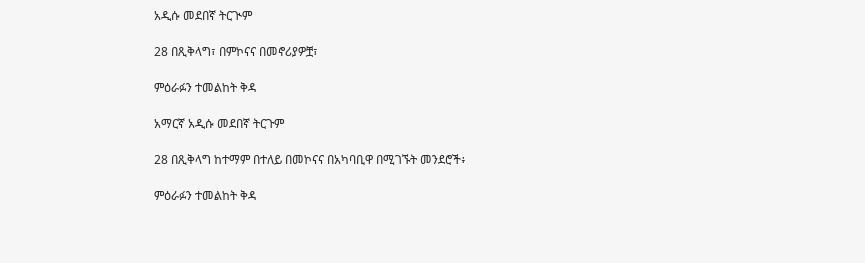አዲሱ መደበኛ ትርጒም

28 በጺቅላግ፣ በምኮናና በመኖሪያዎቿ፣

ምዕራፉን ተመልከት ቅዳ

አማርኛ አዲሱ መደበኛ ትርጉም

28 በጺቅላግ ከተማም በተለይ በመኮናና በአካባቢዋ በሚገኙት መንደሮች፥

ምዕራፉን ተመልከት ቅዳ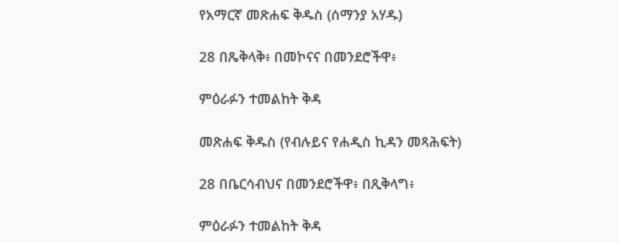የአማርኛ መጽሐፍ ቅዱስ (ሰማንያ አሃዱ)

28 በጼቅላቅ፥ በመኮናና በመንደሮችዋ፥

ምዕራፉን ተመልከት ቅዳ

መጽሐፍ ቅዱስ (የብሉይና የሐዲስ ኪዳን መጻሕፍት)

28 በቤርሳብህና በመንደሮችዋ፥ በጺቅላግ፥

ምዕራፉን ተመልከት ቅዳ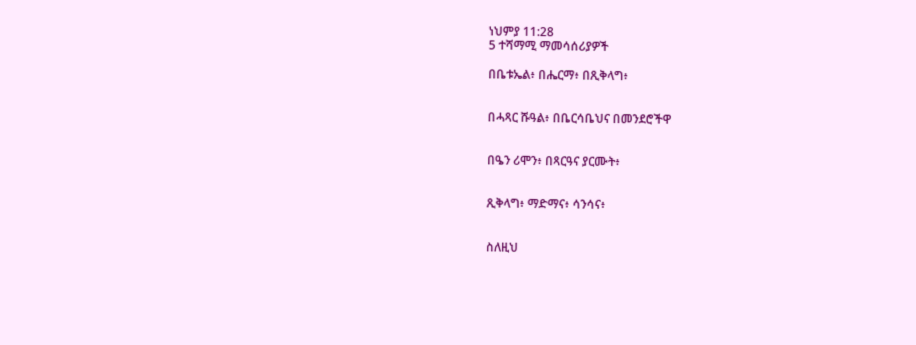ነህምያ 11:28
5 ተሻማሚ ማመሳሰሪያዎች

በቤቱኤል፥ በሔርማ፥ በጺቅላግ፥


በሓጻር ሹዓል፥ በቤርሳቤህና በመንደሮችዋ


በዔን ሪሞን፥ በጻርዓና ያርሙት፥


ጺቅላግ፥ ማድማና፥ ሳንሳና፥


ስለዚህ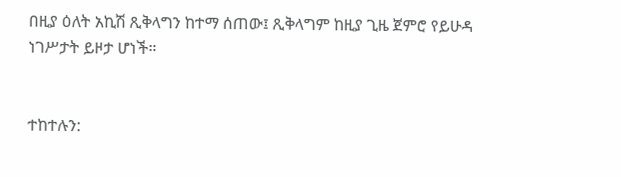በዚያ ዕለት አኪሽ ጺቅላግን ከተማ ሰጠው፤ ጺቅላግም ከዚያ ጊዜ ጀምሮ የይሁዳ ነገሥታት ይዞታ ሆነች።


ተከተሉን: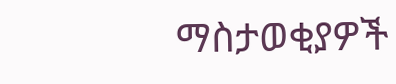ማስታወቂያዎች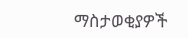ማስታወቂያዎች